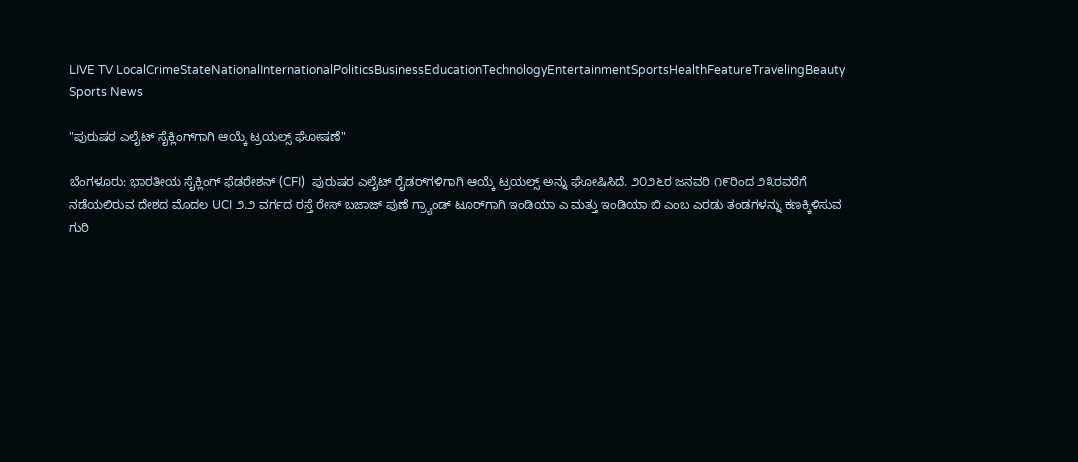LIVE TV LocalCrimeStateNationalInternationalPoliticsBusinessEducationTechnologyEntertainmentSportsHealthFeatureTravelingBeauty
Sports News

"ಪುರುಷರ ಎಲೈಟ್ ಸೈಕ್ಲಿಂಗ್‌ಗಾಗಿ ಆಯ್ಕೆ ಟ್ರಯಲ್ಸ್ ಘೋಷಣೆ"

ಬೆಂಗಳೂರು: ಭಾರತೀಯ ಸೈಕ್ಲಿಂಗ್ ಫೆಡರೇಶನ್ (CFI)  ಪುರುಷರ ಎಲೈಟ್ ರೈಡರ್‌ಗಳಿಗಾಗಿ ಆಯ್ಕೆ ಟ್ರಯಲ್ಸ್ ಅನ್ನು ಘೋಷಿಸಿದೆ. ೨೦೨೬ರ ಜನವರಿ ೧೯ರಿಂದ ೨೩ರವರೆಗೆ ನಡೆಯಲಿರುವ ದೇಶದ ಮೊದಲ UCI ೨.೨ ವರ್ಗದ ರಸ್ತೆ ರೇಸ್ ಬಜಾಜ್ ಪುಣೆ ಗ್ರ್ಯಾಂಡ್‌ ಟೂರ್‌ಗಾಗಿ ಇಂಡಿಯಾ ಎ ಮತ್ತು ಇಂಡಿಯಾ ಬಿ ಎಂಬ ಎರಡು ತಂಡಗಳನ್ನು ಕಣಕ್ಕಿಳಿಸುವ ಗುರಿ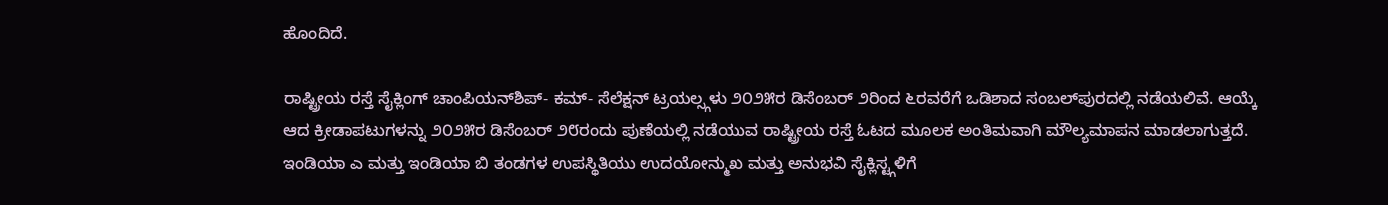ಹೊಂದಿದೆ.

ರಾಷ್ಟ್ರೀಯ ರಸ್ತೆ ಸೈಕ್ಲಿಂಗ್ ಚಾಂಪಿಯನ್‌ಶಿಪ್- ಕಮ್- ಸೆಲೆಕ್ಷನ್ ಟ್ರಯಲ್ಸ್ಗಳು ೨೦೨೫ರ ಡಿಸೆಂಬರ್ ೨ರಿಂದ ೬ರವರೆಗೆ ಒಡಿಶಾದ ಸಂಬಲ್‌ಪುರದಲ್ಲಿ ನಡೆಯಲಿವೆ. ಆಯ್ಕೆ ಆದ ಕ್ರೀಡಾಪಟುಗಳನ್ನು ೨೦೨೫ರ ಡಿಸೆಂಬರ್ ೨೮ರಂದು ಪುಣೆಯಲ್ಲಿ ನಡೆಯುವ ರಾಷ್ಟ್ರೀಯ ರಸ್ತೆ ಓಟದ ಮೂಲಕ ಅಂತಿಮವಾಗಿ ಮೌಲ್ಯಮಾಪನ ಮಾಡಲಾಗುತ್ತದೆ. ಇಂಡಿಯಾ ಎ ಮತ್ತು ಇಂಡಿಯಾ ಬಿ ತಂಡಗಳ ಉಪಸ್ಥಿತಿಯು ಉದಯೋನ್ಮುಖ ಮತ್ತು ಅನುಭವಿ ಸೈಕ್ಲಿಸ್ಟ್ಗಳಿಗೆ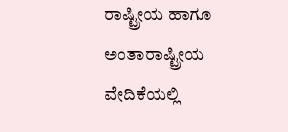ರಾಷ್ಟ್ರೀಯ ಹಾಗೂ ಅಂತಾರಾಷ್ಟ್ರೀಯ ವೇದಿಕೆಯಲ್ಲಿ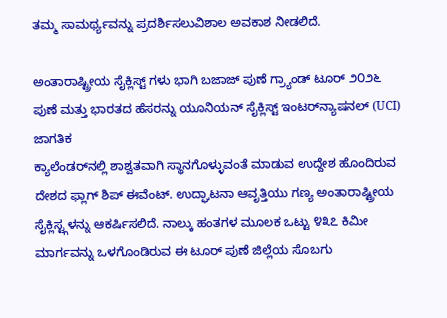ತಮ್ಮ ಸಾಮರ್ಥ್ಯವನ್ನು ಪ್ರದರ್ಶಿಸಲುವಿಶಾಲ ಅವಕಾಶ ನೀಡಲಿದೆ.

ಅಂತಾರಾಷ್ಟ್ರೀಯ ಸೈಕ್ಲಿಸ್ಟ್ ಗಳು ಭಾಗಿ ಬಜಾಜ್ ಪುಣೆ ಗ್ರ್ಯಾಂಡ್‌ ಟೂರ್ ೨೦೨೬ ಪುಣೆ ಮತ್ತು ಭಾರತದ ಹೆಸರನ್ನು ಯೂನಿಯನ್ ಸೈಕ್ಲಿಸ್ಟ್ ಇಂಟರ್‌ನ್ಯಾಷನಲ್ (UCI) ಜಾಗತಿಕ
ಕ್ಯಾಲೆಂಡರ್‌ನಲ್ಲಿ ಶಾಶ್ವತವಾಗಿ ಸ್ಥಾನಗೊಳ್ಳುವಂತೆ ಮಾಡುವ ಉದ್ದೇಶ ಹೊಂದಿರುವ ದೇಶದ ಫ್ಲಾಗ್ ಶಿಪ್ ಈವೆಂಟ್. ಉದ್ಘಾಟನಾ ಆವೃತ್ತಿಯು ಗಣ್ಯ ಅಂತಾರಾಷ್ಟ್ರೀಯ ಸೈಕ್ಲಿಸ್ಟ್ಗಳನ್ನು ಆಕರ್ಷಿಸಲಿದೆ. ನಾಲ್ಕು ಹಂತಗಳ ಮೂಲಕ ಒಟ್ಟು ೪೩೭ ಕಿಮೀ ಮಾರ್ಗವನ್ನು ಒಳಗೊಂಡಿರುವ ಈ ಟೂರ್ ಪುಣೆ ಜಿಲ್ಲೆಯ ಸೊಬಗು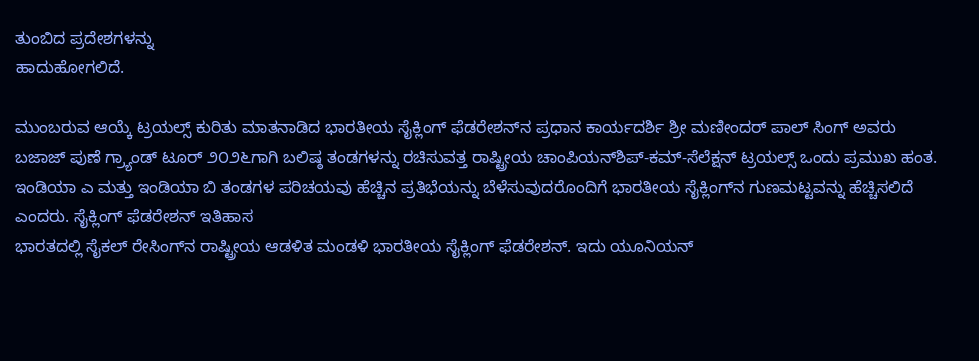ತುಂಬಿದ ಪ್ರದೇಶಗಳನ್ನು
ಹಾದುಹೋಗಲಿದೆ.

ಮುಂಬರುವ ಆಯ್ಕೆ ಟ್ರಯಲ್ಸ್ ಕುರಿತು ಮಾತನಾಡಿದ ಭಾರತೀಯ ಸೈಕ್ಲಿಂಗ್ ಫೆಡರೇಶನ್‌ನ ಪ್ರಧಾನ ಕಾರ್ಯದರ್ಶಿ ಶ್ರೀ ಮಣೀಂದರ್ ಪಾಲ್ ಸಿಂಗ್ ಅವರು ಬಜಾಜ್ ಪುಣೆ ಗ್ರ್ಯಾಂಡ್‌ ಟೂರ್ ೨೦೨೬ಗಾಗಿ ಬಲಿಷ್ಠ ತಂಡಗಳನ್ನು ರಚಿಸುವತ್ತ ರಾಷ್ಟ್ರೀಯ ಚಾಂಪಿಯನ್‌ಶಿಪ್-ಕಮ್-ಸೆಲೆಕ್ಷನ್ ಟ್ರಯಲ್ಸ್ ಒಂದು ಪ್ರಮುಖ ಹಂತ. ಇಂಡಿಯಾ ಎ ಮತ್ತು ಇಂಡಿಯಾ ಬಿ ತಂಡಗಳ ಪರಿಚಯವು ಹೆಚ್ಚಿನ ಪ್ರತಿಭೆಯನ್ನು ಬೆಳೆಸುವುದರೊಂದಿಗೆ ಭಾರತೀಯ ಸೈಕ್ಲಿಂಗ್‌ನ ಗುಣಮಟ್ಟವನ್ನು ಹೆಚ್ಚಿಸಲಿದೆ ಎಂದರು. ಸೈಕ್ಲಿಂಗ್ ಫೆಡರೇಶನ್ ಇತಿಹಾಸ
ಭಾರತದಲ್ಲಿ ಸೈಕಲ್ ರೇಸಿಂಗ್‌ನ ರಾಷ್ಟ್ರೀಯ ಆಡಳಿತ ಮಂಡಳಿ ಭಾರತೀಯ ಸೈಕ್ಲಿಂಗ್ ಫೆಡರೇಶನ್. ಇದು ಯೂನಿಯನ್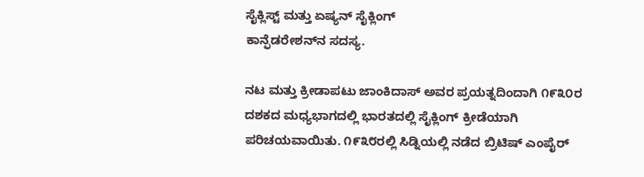ಸೈಕ್ಲಿಸ್ಟ್ ಮತ್ತು ಏಷ್ಯನ್ ಸೈಕ್ಲಿಂಗ್
ಕಾನ್ಫೆಡರೇಶನ್‌ನ ಸದಸ್ಯ.

ನಟ ಮತ್ತು ಕ್ರೀಡಾಪಟು ಜಾಂಕಿದಾಸ್ ಅವರ ಪ್ರಯತ್ನದಿಂದಾಗಿ ೧೯೩೦ರ ದಶಕದ ಮಧ್ಯಭಾಗದಲ್ಲಿ ಭಾರತದಲ್ಲಿ ಸೈಕ್ಲಿಂಗ್ ಕ್ರೀಡೆಯಾಗಿ ಪರಿಚಯವಾಯಿತು. ೧೯೩೮ರಲ್ಲಿ ಸಿಡ್ನಿಯಲ್ಲಿ ನಡೆದ ಬ್ರಿಟಿಷ್ ಎಂಪೈರ್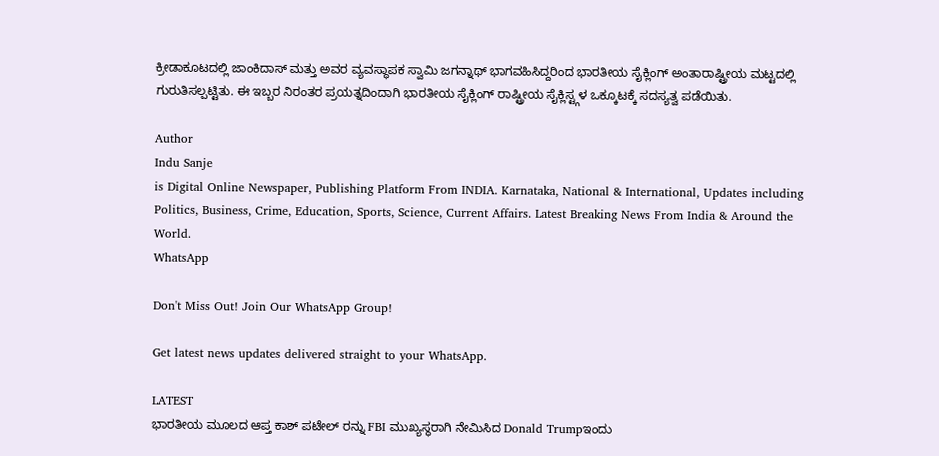ಕ್ರೀಡಾಕೂಟದಲ್ಲಿ ಜಾಂಕಿದಾಸ್ ಮತ್ತು ಅವರ ವ್ಯವಸ್ಥಾಪಕ ಸ್ವಾಮಿ ಜಗನ್ನಾಥ್ ಭಾಗವಹಿಸಿದ್ದರಿಂದ ಭಾರತೀಯ ಸೈಕ್ಲಿಂಗ್ ಅಂತಾರಾಷ್ಟ್ರೀಯ ಮಟ್ಟದಲ್ಲಿ ಗುರುತಿಸಲ್ಪಟ್ಟಿತು. ಈ ಇಬ್ಬರ ನಿರಂತರ ಪ್ರಯತ್ನದಿಂದಾಗಿ ಭಾರತೀಯ ಸೈಕ್ಲಿಂಗ್ ರಾಷ್ಟ್ರೀಯ ಸೈಕ್ಲಿಸ್ಟ್ಗಳ ಒಕ್ಕೂಟಕ್ಕೆ ಸದಸ್ಯತ್ವ ಪಡೆಯಿತು.

Author
Indu Sanje
is Digital Online Newspaper, Publishing Platform From INDIA. Karnataka, National & International, Updates including Politics, Business, Crime, Education, Sports, Science, Current Affairs. Latest Breaking News From India & Around the World.
WhatsApp

Don't Miss Out! Join Our WhatsApp Group!

Get latest news updates delivered straight to your WhatsApp.

LATEST
ಭಾರತೀಯ ಮೂಲದ ಆಪ್ತ ಕಾಶ್ ಪಟೇಲ್ ರನ್ನು FBI ಮುಖ್ಯಸ್ಥರಾಗಿ ನೇಮಿಸಿದ Donald Trumpಇಂದು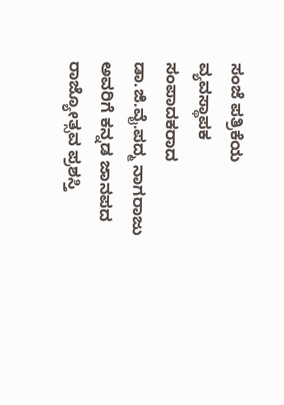ಸಂಜೆ ಪತ್ರಿಕೆಯ ವ್ಯವಸ್ಥಾಪಕ ಸಂಪಾದಕರಾದ ಡಾ.ಜಿ.ವೈ.ಪದ್ಮ ನಾಗರಾಜು ಅವರಿಗೆ ಕನ್ನಡ ಜಾನಪದ ರಾಜ್ಯೋತ್ಸವ ಪ್ರಶಸ್ತಿ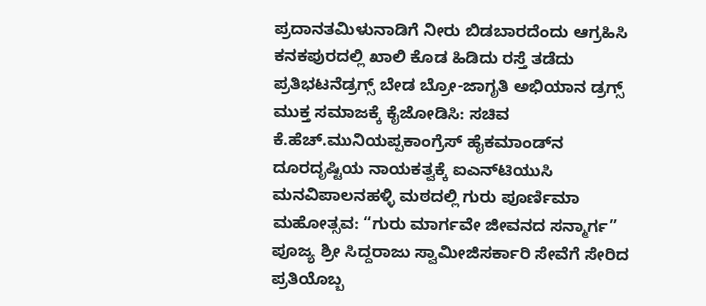ಪ್ರದಾನತಮಿಳುನಾಡಿಗೆ ನೀರು ಬಿಡಬಾರದೆಂದು ಆಗ್ರಹಿಸಿ ಕನಕಪುರದಲ್ಲಿ ಖಾಲಿ ಕೊಡ ಹಿಡಿದು ರಸ್ತೆ ತಡೆದು ಪ್ರತಿಭಟನೆಡ್ರಗ್ಸ್ ಬೇಡ ಬ್ರೋ-ಜಾಗೃತಿ ಅಭಿಯಾನ ಡ್ರಗ್ಸ್ ಮುಕ್ತ ಸಮಾಜಕ್ಕೆ ಕೈಜೋಡಿಸಿ: ಸಚಿವ ಕೆ.ಹೆಚ್.ಮುನಿಯಪ್ಪಕಾಂಗ್ರೆಸ್ ಹೈಕಮಾಂಡ್‌ನ ದೂರದೃಷ್ಟಿಯ ನಾಯಕತ್ವಕ್ಕೆ ಐಎನ್‌ಟಿಯುಸಿ ಮನವಿಪಾಲನಹಳ್ಳಿ ಮಠದಲ್ಲಿ ಗುರು ಪೂರ್ಣಿಮಾ ಮಹೋತ್ಸವ: “ಗುರು ಮಾರ್ಗವೇ ಜೀವನದ ಸನ್ಮಾರ್ಗ” ಪೂಜ್ಯ ಶ್ರೀ ಸಿದ್ದರಾಜು ಸ್ವಾಮೀಜಿಸರ್ಕಾರಿ ಸೇವೆಗೆ ಸೇರಿದ ಪ್ರತಿಯೊಬ್ಬ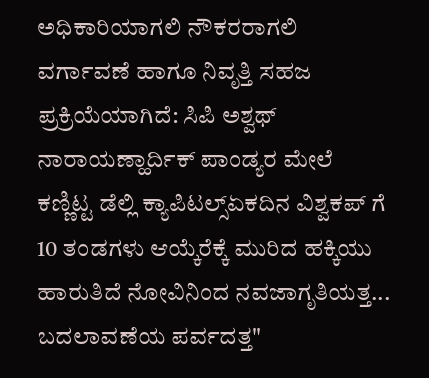ಅಧಿಕಾರಿಯಾಗಲಿ ನೌಕರರಾಗಲಿ ವರ್ಗಾವಣೆ ಹಾಗೂ ನಿವೃತ್ತಿ ಸಹಜ ಪ್ರಕ್ರಿಯೆಯಾಗಿದೆ: ಸಿಪಿ ಅಶ್ವಥ್ ನಾರಾಯಣ್ಹಾರ್ದಿಕ್ ಪಾಂಡ್ಯರ ಮೇಲೆ ಕಣ್ಣಿಟ್ಟ ಡೆಲ್ಲಿ ಕ್ಯಾಪಿಟಲ್ಸ್ಏಕದಿನ ವಿಶ್ವಕಪ್ ಗೆ 10 ತಂಡಗಳು ಆಯ್ಕೆರೆಕ್ಕೆ ಮುರಿದ ಹಕ್ಕಿಯು ಹಾರುತಿದೆ ನೋವಿನಿಂದ ನವಜಾಗೃತಿಯತ್ತ... ಬದಲಾವಣೆಯ ಪರ್ವದತ್ತ"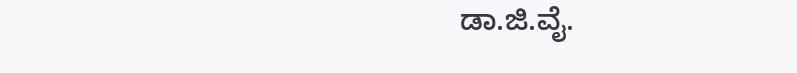ಡಾ.ಜಿ.ವೈ.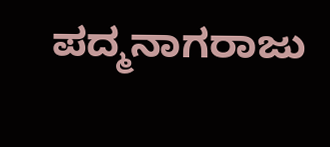ಪದ್ಮನಾಗರಾಜು